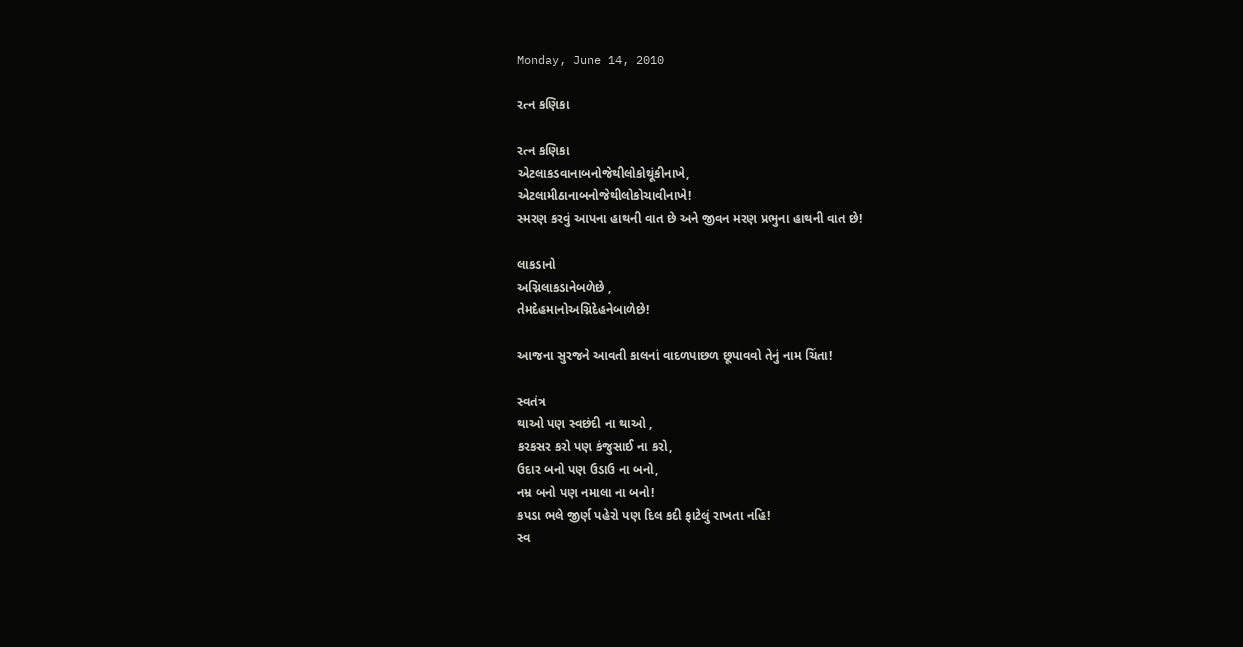Monday, June 14, 2010

રત્ન કણિકા

રત્ન કણિકા
એટલાકડવાનાબનોજેથીલોકોથૂંકીનાખે,
એટલામીઠાનાબનોજેથીલોકોચાવીનાખે!
સ્મરણ કરવું આપના હાથની વાત છે અને જીવન મરણ પ્રભુના હાથની વાત છે!

લાકડાનો
અગ્નિલાકડાનેબળેછે ,
તેમદેહમાનોઅગ્નિદેહનેબાળેછે!

આજના સુરજને આવતી કાલનાં વાદળપાછળ છૂપાવવો તેનું નામ ચિંતા!

સ્વતંત્ર
થાઓ પણ સ્વછંદી ના થાઓ ,
કરકસર કરો પણ કંજુસાઈ ના કરો,
ઉદાર બનો પણ ઉડાઉ ના બનો,
નમ્ર બનો પણ નમાલા ના બનો!
કપડા ભલે જીર્ણ પહેરો પણ દિલ કદી ફાટેલું રાખતા નહિ!
સ્વ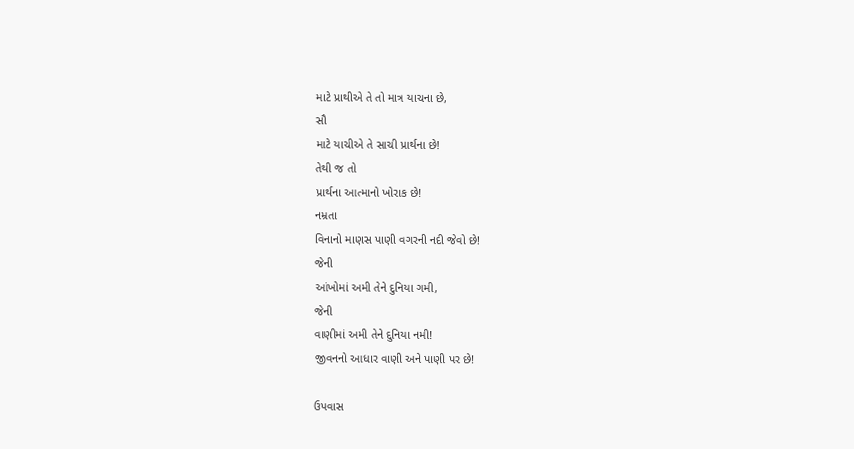માટે પ્રાથીએ તે તો માત્ર યાચના છે,
સૌ
માટે યાચીએ તે સાચી પ્રાર્થના છે!
તેથી જ તો
પ્રાર્થના આત્માનો ખોરાક છે!
નમ્રતા
વિનાનો માણસ પાણી વગરની નદી જેવો છે!
જેની
આંખોમાં અમી તેને દુનિયા ગમી,
જેની
વાણીમાં અમી તેને દુનિયા નમી!
જીવનનો આધાર વાણી અને પાણી પર છે!

ઉપવાસ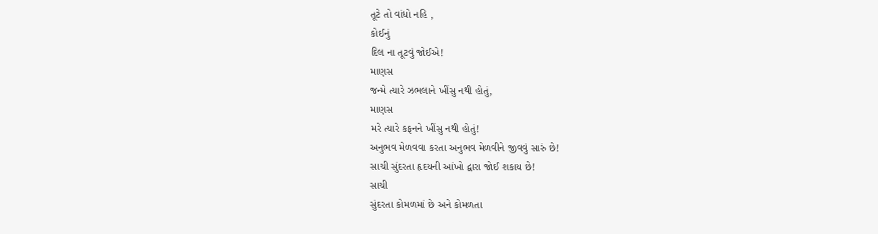તૂટે તો વાંધો નહિ ,
કોઈનું
દિલ ના તૂટવું જોઈએ!
માણસ
જન્મે ત્યારે ઝભલાને ખીંસુ નથી હોતું,
માણસ
મરે ત્યારે કફનને ખીંસુ નથી હોતું!
અનુભવ મેળવવા કરતા અનુભવ મેળવીને જીવવું સારું છે!
સાચી સુંદરતા હૃદયની આંખો દ્વારા જોઈ શકાય છે!
સાચી
સુંદરતા કોમળમાં છે અને કોમળતા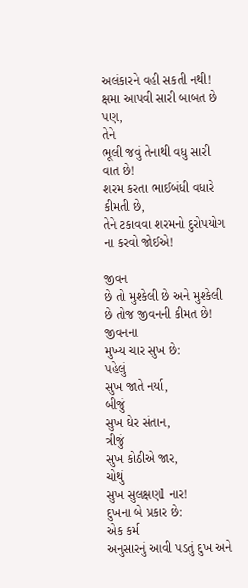અલંકારને વહી સકતી નથી!
ક્ષમા આપવી સારી બાબત છે પણ,
તેને
ભૂલી જવું તેનાથી વધુ સારી વાત છે!
શરમ કરતા ભાઈબંધી વધારે કીમતી છે,
તેને ટકાવવા શરમનો દુરોપયોગ ના કરવો જોઈએ!

જીવન
છે તો મુશ્કેલી છે અને મુશ્કેલી છે તોજ જીવનની કીમત છે!
જીવનના
મુખ્ય ચાર સુખ છે:
પહેલું
સુખ જાતે નર્યા,
બીજું
સુખ ઘેર સંતાન,
ત્રીજું
સુખ કોઠીએ જાર,
ચોથું
સુખ સુલક્ષણl નાર!
દુખના બે પ્રકાર છે:
એક કર્મ
અનુસારનું આવી પડતું દુખ અને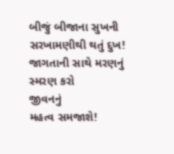બીજું બીજાના સુખની સરખામણીથી થતું દુખ!
જાગતાની સાથે મરણનું સ્મરણ કરો
જીવનનું
મહત્વ સમજાશે!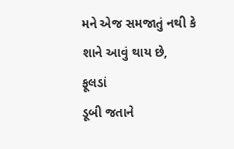મને એજ સમજાતું નથી કે શાને આવું થાય છે,
ફૂલડાં
ડૂબી જતાને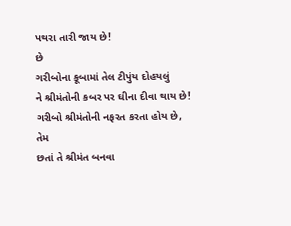પથરા તારી જાય છે!
છે
ગરીબોના કૂબામાં તેલ ટીપુંય દોહયલું
ને શ્રીમંતોની કબર પર ઘીના દીવા થાય છે!
ગરીબો શ્રીમંતોની નફરત કરતા હોય છે,
તેમ
છતાં તે શ્રીમંત બનવા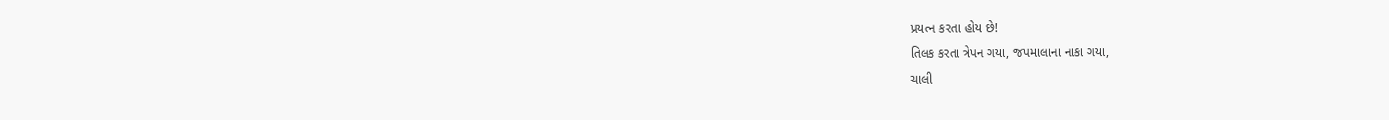પ્રયત્ન કરતા હોય છે!
તિલક કરતા ત્રેપન ગયા, જપમાલાના નાકા ગયા,
ચાલી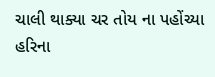ચાલી થાક્યા ચર તોય ના પહોંચ્યા હરિના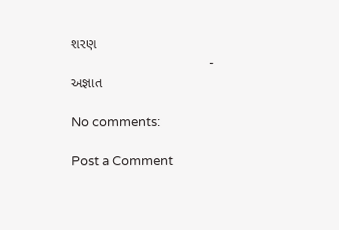શરણ
                                              - અજ્ઞાત

No comments:

Post a Comment